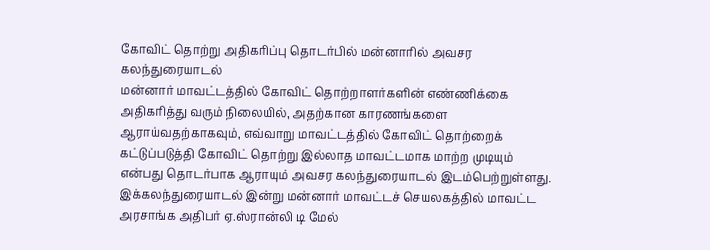கோவிட் தொற்று அதிகரிப்பு தொடர்பில் மன்னாரில் அவசர கலந்துரையாடல்
மன்னார் மாவட்டத்தில் கோவிட் தொற்றாளர்களின் எண்ணிக்கை அதிகரித்து வரும் நிலையில், அதற்கான காரணங்களை ஆராய்வதற்காகவும், எவ்வாறு மாவட்டத்தில் கோவிட் தொற்றைக் கட்டுப்படுத்தி கோவிட் தொற்று இல்லாத மாவட்டமாக மாற்ற முடியும் என்பது தொடர்பாக ஆராயும் அவசர கலந்துரையாடல் இடம்பெற்றுள்ளது.
இக்கலந்துரையாடல் இன்று மன்னார் மாவட்டச் செயலகத்தில் மாவட்ட அரசாங்க அதிபர் ஏ.ஸ்ரான்லி டி மேல்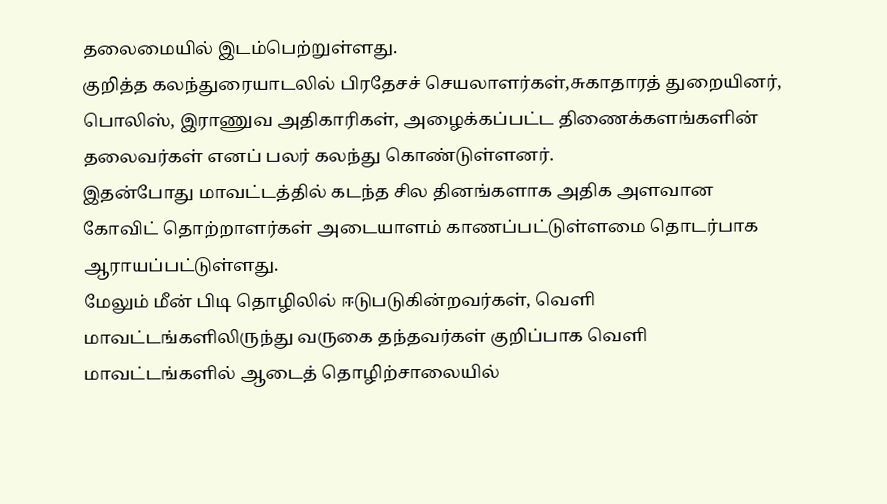தலைமையில் இடம்பெற்றுள்ளது.
குறித்த கலந்துரையாடலில் பிரதேசச் செயலாளர்கள்,சுகாதாரத் துறையினர், பொலிஸ், இராணுவ அதிகாரிகள், அழைக்கப்பட்ட திணைக்களங்களின் தலைவர்கள் எனப் பலர் கலந்து கொண்டுள்ளனர்.
இதன்போது மாவட்டத்தில் கடந்த சில தினங்களாக அதிக அளவான கோவிட் தொற்றாளர்கள் அடையாளம் காணப்பட்டுள்ளமை தொடர்பாக ஆராயப்பட்டுள்ளது.
மேலும் மீன் பிடி தொழிலில் ஈடுபடுகின்றவர்கள், வெளி மாவட்டங்களிலிருந்து வருகை தந்தவர்கள் குறிப்பாக வெளி மாவட்டங்களில் ஆடைத் தொழிற்சாலையில்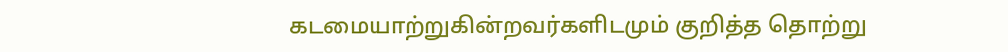கடமையாற்றுகின்றவர்களிடமும் குறித்த தொற்று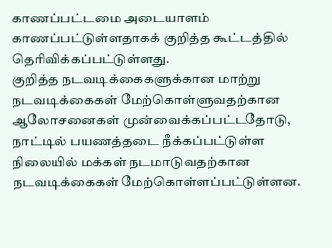காணப்பட்டமை அடையாளம் காணப்பட்டுள்ளதாகக் குறித்த கூட்டத்தில் தெரிவிக்கப்பட்டுள்ளது.
குறித்த நடவடிக்கைகளுக்கான மாற்று நடவடிக்கைகள் மேற்கொள்ளுவதற்கான ஆலோசனைகள் முன்வைக்கப்பட்டதோடு, நாட்டில் பயணத்தடை நீக்கப்பட்டுள்ள நிலையில் மக்கள் நடமாடுவதற்கான நடவடிக்கைகள் மேற்கொள்ளப்பட்டுள்ளன.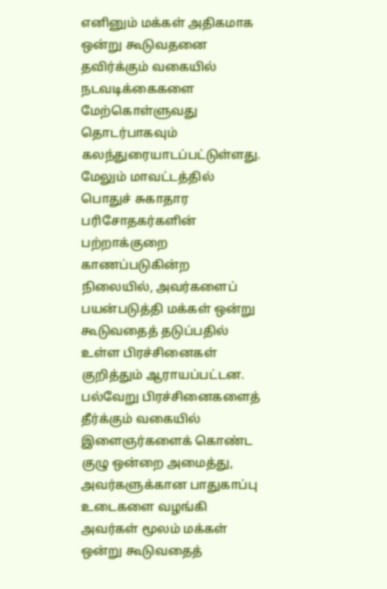எனினும் மக்கள் அதிகமாக ஒன்று கூடுவதனை தவிர்க்கும் வகையில் நடவடிக்கைகளை மேற்கொள்ளுவது தொடர்பாகவும் கலந்துரையாடப்பட்டுள்ளது.
மேலும் மாவட்டத்தில் பொதுச் சுகாதார பரிசோதகர்களின் பற்றாக்குறை காணப்படுகின்ற நிலையில், அவர்களைப் பயன்படுத்தி மக்கள் ஒன்று கூடுவதைத் தடுப்பதில் உள்ள பிரச்சினைகள் குறித்தும் ஆராயப்பட்டன.
பல்வேறு பிரச்சினைகளைத் தீர்க்கும் வகையில் இளைஞர்களைக் கொண்ட குழு ஒன்றை அமைத்து, அவர்களுக்கான பாதுகாப்பு உடைகளை வழங்கி அவர்கள் மூலம் மக்கள் ஒன்று கூடுவதைத்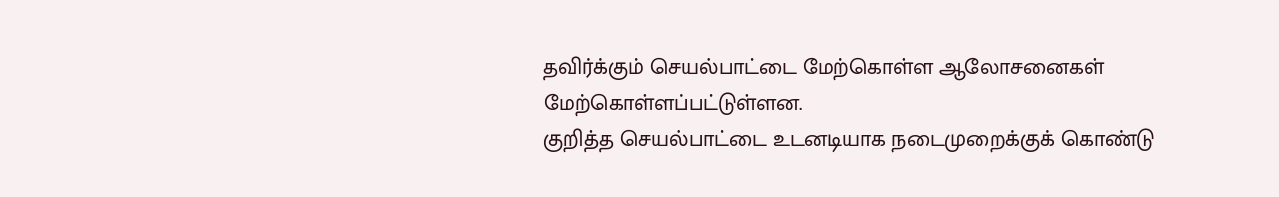தவிர்க்கும் செயல்பாட்டை மேற்கொள்ள ஆலோசனைகள் மேற்கொள்ளப்பட்டுள்ளன.
குறித்த செயல்பாட்டை உடனடியாக நடைமுறைக்குக் கொண்டு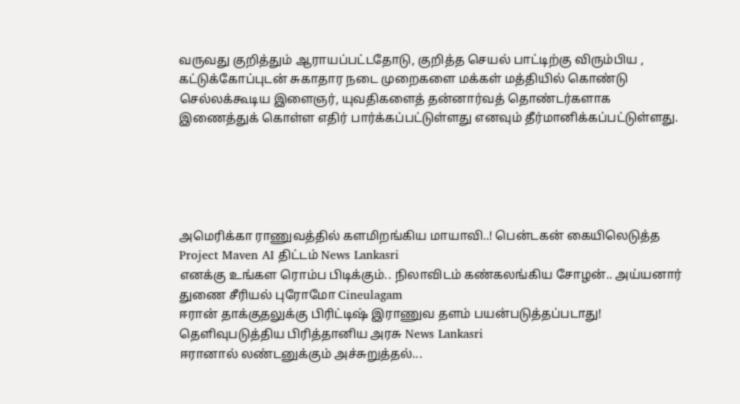வருவது குறித்தும் ஆராயப்பட்டதோடு, குறித்த செயல் பாட்டிற்கு விரும்பிய , கட்டுக்கோப்புடன் சுகாதார நடை முறைகளை மக்கள் மத்தியில் கொண்டு செல்லக்கூடிய இளைஞர், யுவதிகளைத் தன்னார்வத் தொண்டர்களாக இணைத்துக் கொள்ள எதிர் பார்க்கப்பட்டுள்ளது எனவும் தீர்மானிக்கப்பட்டுள்ளது.





அமெரிக்கா ராணுவத்தில் களமிறங்கிய மாயாவி..! பென்டகன் கையிலெடுத்த Project Maven AI திட்டம் News Lankasri
எனக்கு உங்கள ரொம்ப பிடிக்கும்.. நிலாவிடம் கண்கலங்கிய சோழன்.. அய்யனார் துணை சீரியல் புரோமோ Cineulagam
ஈரான் தாக்குதலுக்கு பிரிட்டிஷ் இராணுவ தளம் பயன்படுத்தப்படாது! தெளிவுபடுத்திய பிரித்தானிய அரசு News Lankasri
ஈரானால் லண்டனுக்கும் அச்சுறுத்தல்...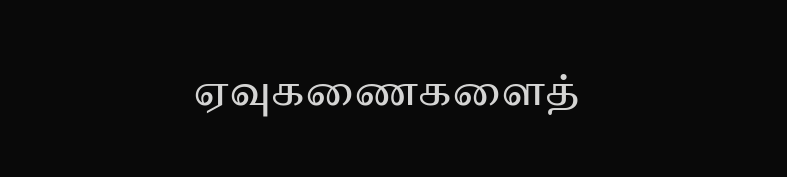ஏவுகணைகளைத்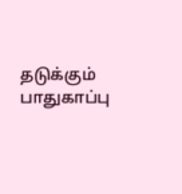தடுக்கும் பாதுகாப்பு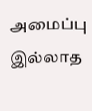அமைப்பு இல்லாத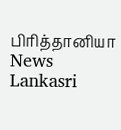பிரித்தானியா News Lankasri